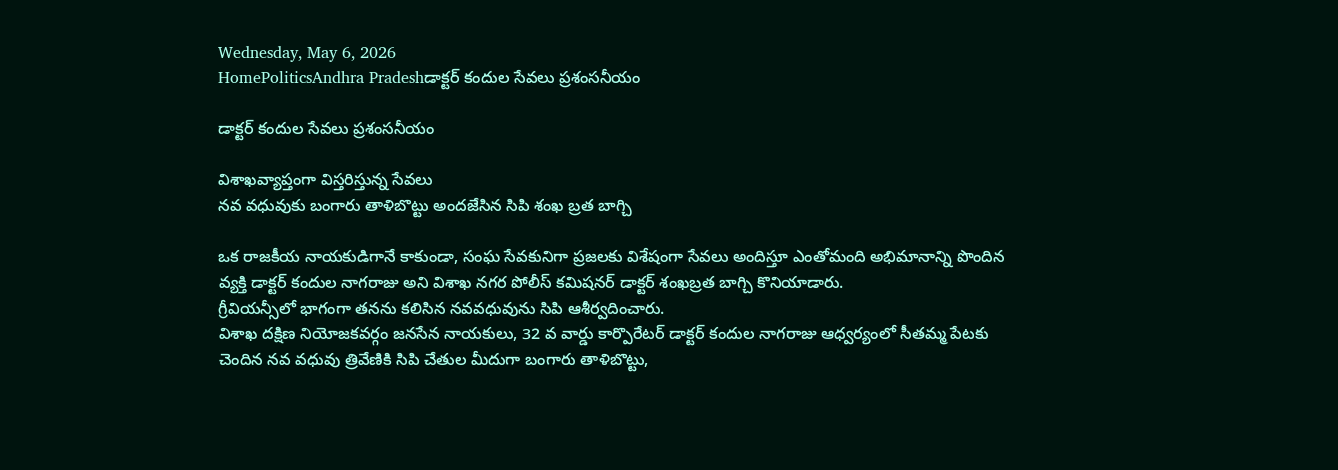Wednesday, May 6, 2026
HomePoliticsAndhra Pradeshడాక్టర్ కందుల సేవలు ప్రశంసనీయం

డాక్టర్ కందుల సేవలు ప్రశంసనీయం

విశాఖవ్యాప్తంగా విస్తరిస్తున్న సేవలు
నవ వధువుకు బంగారు తాళిబొట్టు అందజేసిన సిపి శంఖ బ్రత బాగ్చి

ఒక రాజకీయ నాయకుడిగానే కాకుండా, సంఘ సేవకునిగా ప్రజలకు విశేషంగా సేవలు అందిస్తూ ఎంతోమంది అభిమానాన్ని పొందిన వ్యక్తి డాక్టర్ కందుల నాగరాజు అని విశాఖ నగర పోలీస్ కమిషనర్ డాక్టర్ శంఖబ్రత బాగ్చి కొనియాడారు.
గ్రీవియన్సీలో భాగంగా తనను కలిసిన నవవధువును సిపి ఆశీర్వదించారు.
విశాఖ దక్షిణ నియోజకవర్గం జనసేన నాయకులు, 32 వ వార్డు కార్పొరేటర్ డాక్టర్ కందుల నాగరాజు ఆధ్వర్యంలో సీతమ్మ పేటకు చెందిన నవ వధువు త్రివేణికి సిపి చేతుల మీదుగా బంగారు తాళిబొట్టు,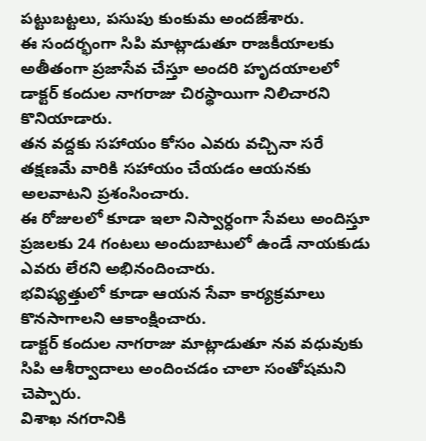పట్టుబట్టలు, పసుపు కుంకుమ అందజేశారు.
ఈ సందర్భంగా సిపి మాట్లాడుతూ రాజకీయాలకు అతీతంగా ప్రజాసేవ చేస్తూ అందరి హృదయాలలో డాక్టర్ కందుల నాగరాజు చిరస్థాయిగా నిలిచారని కొనియాడారు.
తన వద్దకు సహాయం కోసం ఎవరు వచ్చినా సరే తక్షణమే వారికి సహాయం చేయడం ఆయనకు అలవాటని ప్రశంసించారు.
ఈ రోజులలో కూడా ఇలా నిస్వార్ధంగా సేవలు అందిస్తూ ప్రజలకు 24 గంటలు అందుబాటులో ఉండే నాయకుడు ఎవరు లేరని అభినందించారు.
భవిష్యత్తులో కూడా ఆయన సేవా కార్యక్రమాలు కొనసాగాలని ఆకాంక్షించారు.
డాక్టర్ కందుల నాగరాజు మాట్లాడుతూ నవ వధువుకు సిపి ఆశీర్వాదాలు అందించడం చాలా సంతోషమని చెప్పారు.
విశాఖ నగరానికి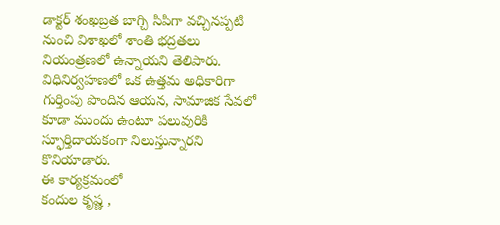డాక్టర్ శంఖబ్రత బాగ్చి సిపిగా వచ్చినప్పటి నుంచి విశాఖలో శాంతి భద్రతలు నియంత్రణలో ఉన్నాయని తెలిపారు.
విధినిర్వహణలో ఒక ఉత్తమ అధికారిగా గుర్తింపు పొందిన ఆయన, సామాజిక సేవలో కూడా ముందు ఉంటూ పలువురికి స్ఫూర్తిదాయకంగా నిలుస్తున్నారని కొనియాడారు.
ఈ కార్యక్రమంలో
కందుల కృష్ణ ,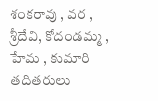శంకరావు , వర ,
శ్రీదేవి, కోదండమ్మ , హేమ , కుమారి తదితరులు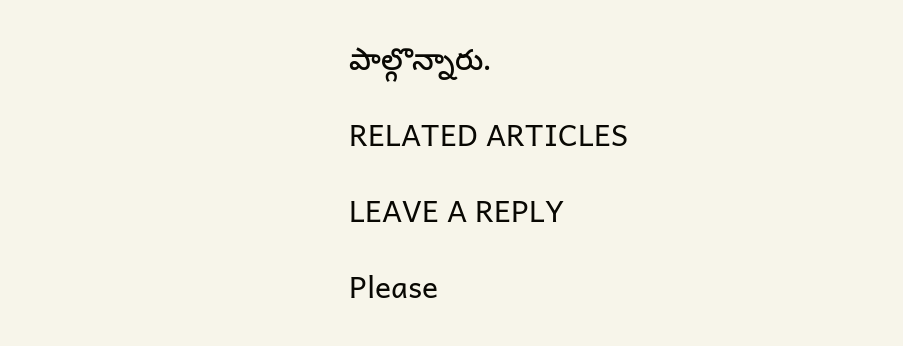పాల్గొన్నారు.

RELATED ARTICLES

LEAVE A REPLY

Please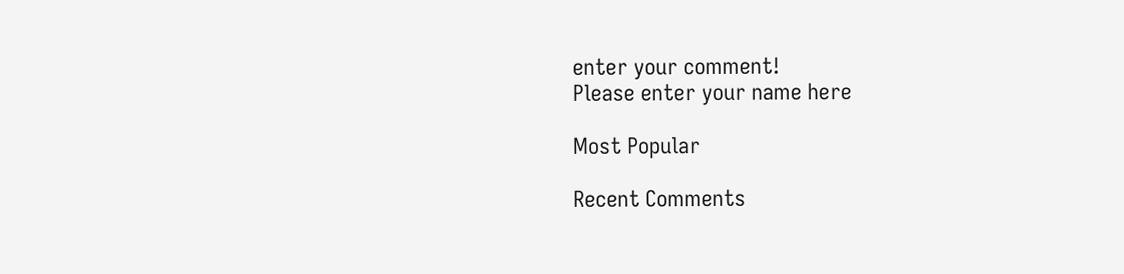enter your comment!
Please enter your name here

Most Popular

Recent Comments